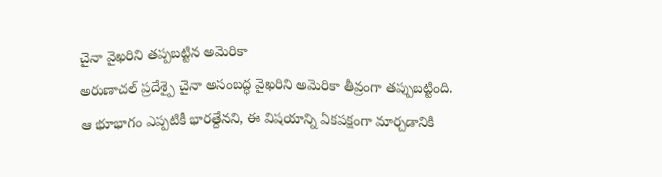చైనా వైఖరిని తప్పబట్టిన అమెరికా
అరుణాచల్ ప్రదేశ్పై చైనా అసంబద్ధ వైఖరిని అమెరికా తీవ్రంగా తప్పుబట్టింది. ఆ భూభాగం ఎప్పటికీ భారత్దేనని, ఈ విషయాన్ని ఏకపక్షంగా మార్చడానికి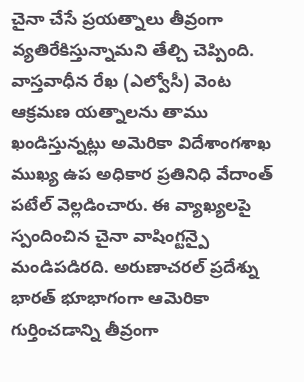చైనా చేసే ప్రయత్నాలు తీవ్రంగా వ్యతిరేకిస్తున్నామని తేల్చి చెప్పింది. వాస్తవాధీన రేఖ (ఎల్వోసీ) వెంట ఆక్రమణ యత్నాలను తాము ఖండిస్తున్నట్లు అమెరికా విదేశాంగశాఖ ముఖ్య ఉప అధికార ప్రతినిధి వేదాంత్ పటేల్ వెల్లడించారు. ఈ వ్యాఖ్యలపై స్పందించిన చైనా వాషింగ్టన్పై మండిపడిరది. అరుణాచరల్ ప్రదేశ్ను భారత్ భూభాగంగా ఆమెరికా గుర్తించడాన్ని తీవ్రంగా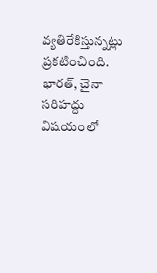వ్యతిరేకిస్తున్నట్లు ప్రకటించింది. భారత్, చైనా సరిహద్దు విషయంలో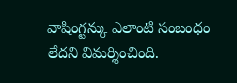వాషింగ్టన్కు ఎలాంటి సంబంధం లేదని విమర్శించింది.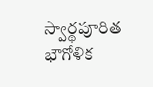స్వార్థపూరిత భౌగోళిక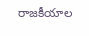రాజకీయాల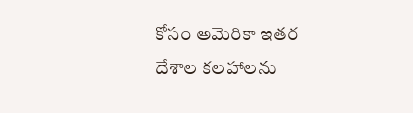కోసం అమెరికా ఇతర దేశాల కలహాలను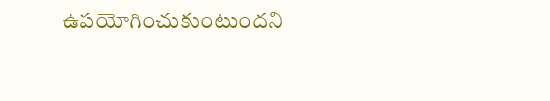ఉపయోగించుకుంటుందని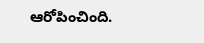ఆరోపించింది.